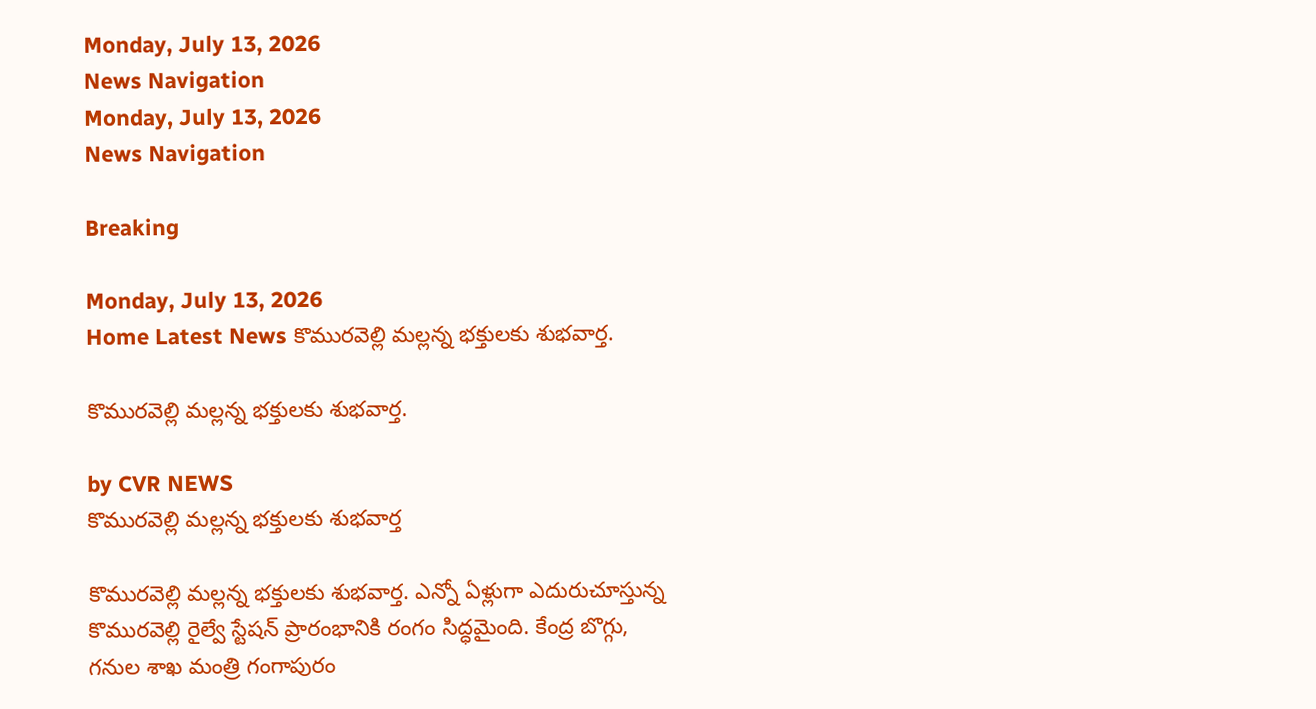Monday, July 13, 2026
News Navigation
Monday, July 13, 2026
News Navigation

Breaking

Monday, July 13, 2026
Home Latest News కొమురవెల్లి మల్లన్న భక్తులకు శుభవార్త.

కొమురవెల్లి మల్లన్న భక్తులకు శుభవార్త.

by CVR NEWS
కొమురవెల్లి మల్లన్న భక్తులకు శుభవార్త

కొమురవెల్లి మల్లన్న భక్తులకు శుభవార్త. ఎన్నో ఏళ్లుగా ఎదురుచూస్తున్న కొమురవెల్లి రైల్వే స్టేషన్ ప్రారంభానికి రంగం సిద్ధమైంది. కేంద్ర బొగ్గు, గనుల శాఖ మంత్రి గంగాపురం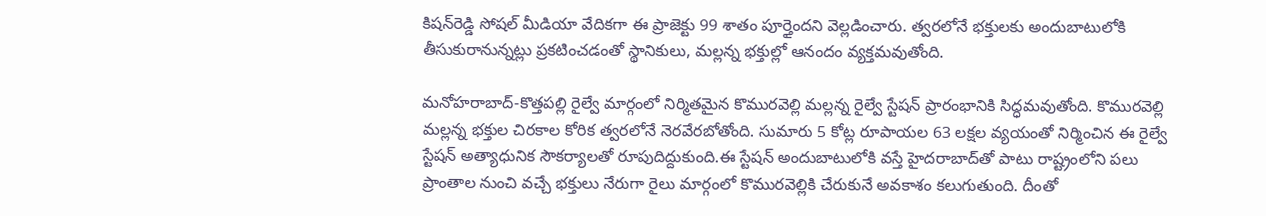కిషన్‌రెడ్డి సోషల్ మీడియా వేదికగా ఈ ప్రాజెక్టు 99 శాతం పూర్తైందని వెల్లడించారు. త్వరలోనే భక్తులకు అందుబాటులోకి తీసుకురానున్నట్లు ప్రకటించడంతో స్థానికులు, మల్లన్న భక్తుల్లో ఆనందం వ్యక్తమవుతోంది.

మనోహరాబాద్-కొత్తపల్లి రైల్వే మార్గంలో నిర్మితమైన కొమురవెల్లి మల్లన్న రైల్వే స్టేషన్ ప్రారంభానికి సిద్ధమవుతోంది. కొమురవెల్లి మల్లన్న భక్తుల చిరకాల కోరిక త్వరలోనే నెరవేరబోతోంది. సుమారు 5 కోట్ల రూపాయల 63 లక్షల వ్యయంతో నిర్మించిన ఈ రైల్వే స్టేషన్ అత్యాధునిక సౌకర్యాలతో రూపుదిద్దుకుంది.ఈ స్టేషన్ అందుబాటులోకి వస్తే హైదరాబాద్‌తో పాటు రాష్ట్రంలోని పలు ప్రాంతాల నుంచి వచ్చే భక్తులు నేరుగా రైలు మార్గంలో కొమురవెల్లికి చేరుకునే అవకాశం కలుగుతుంది. దీంతో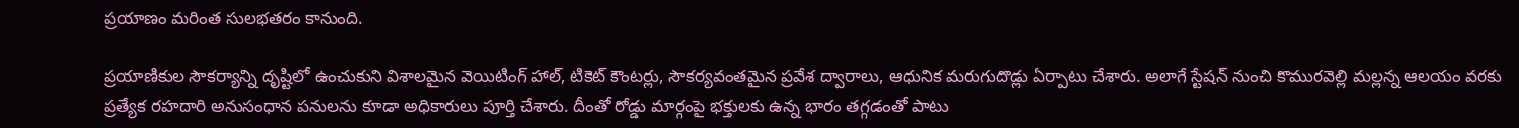ప్రయాణం మరింత సులభతరం కానుంది.

ప్రయాణికుల సౌకర్యాన్ని దృష్టిలో ఉంచుకుని విశాలమైన వెయిటింగ్ హాల్, టికెట్ కౌంటర్లు, సౌకర్యవంతమైన ప్రవేశ ద్వారాలు, ఆధునిక మరుగుదొడ్లు ఏర్పాటు చేశారు. అలాగే స్టేషన్ నుంచి కొమురవెల్లి మల్లన్న ఆలయం వరకు ప్రత్యేక రహదారి అనుసంధాన పనులను కూడా అధికారులు పూర్తి చేశారు. దీంతో రోడ్డు మార్గంపై భక్తులకు ఉన్న భారం తగ్గడంతో పాటు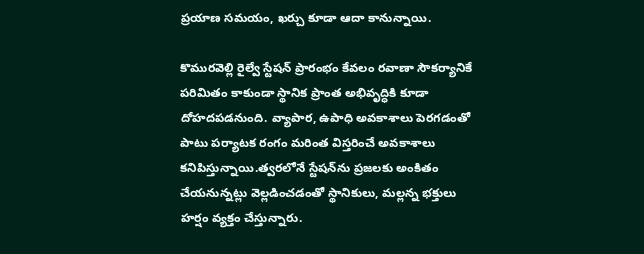ప్రయాణ సమయం, ఖర్చు కూడా ఆదా కానున్నాయి.

కొమురవెల్లి రైల్వే స్టేషన్ ప్రారంభం కేవలం రవాణా సౌకర్యానికే పరిమితం కాకుండా స్థానిక ప్రాంత అభివృద్ధికి కూడా దోహదపడనుంది. వ్యాపార, ఉపాధి అవకాశాలు పెరగడంతో పాటు పర్యాటక రంగం మరింత విస్తరించే అవకాశాలు కనిపిస్తున్నాయి.త్వరలోనే స్టేషన్‌ను ప్రజలకు అంకితం చేయనున్నట్లు వెల్లడించడంతో స్థానికులు, మల్లన్న భక్తులు హర్షం వ్యక్తం చేస్తున్నారు.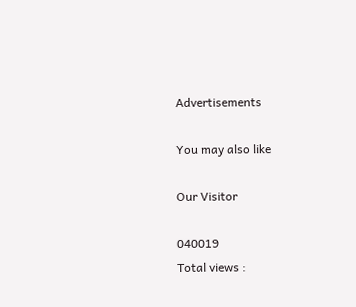Advertisements

You may also like

Our Visitor

040019
Total views :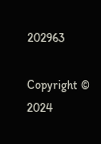202963

Copyright © 2024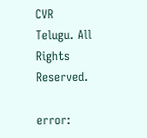CVR Telugu. All Rights Reserved.

error: